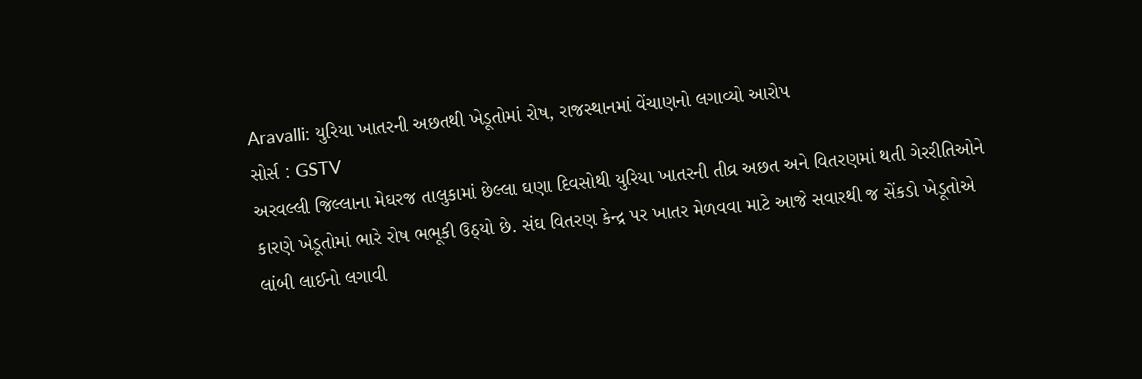Aravalli: યુરિયા ખાતરની અછતથી ખેડૂતોમાં રોષ, રાજસ્થાનમાં વેંચાણનો લગાવ્યો આરોપ
સોર્સ : GSTV
અરવલ્લી જિલ્લાના મેઘરજ તાલુકામાં છેલ્લા ઘણા દિવસોથી યુરિયા ખાતરની તીવ્ર અછત અને વિતરણમાં થતી ગેરરીતિઓને કારણે ખેડૂતોમાં ભારે રોષ ભભૂકી ઉઠ્યો છે. સંઘ વિતરણ કેન્દ્ર પર ખાતર મેળવવા માટે આજે સવારથી જ સેંકડો ખેડૂતોએ લાંબી લાઈનો લગાવી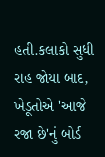હતી.કલાકો સુધી રાહ જોયા બાદ, ખેડૂતોએ 'આજે રજા છે'નું બોર્ડ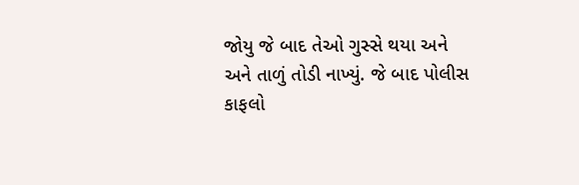જોયુ જે બાદ તેઓ ગુસ્સે થયા અને અને તાળું તોડી નાખ્યું. જે બાદ પોલીસ કાફલો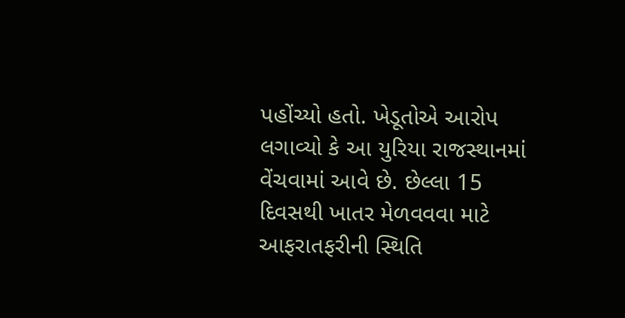પહોંચ્યો હતો. ખેડૂતોએ આરોપ લગાવ્યો કે આ યુરિયા રાજસ્થાનમાં વેંચવામાં આવે છે. છેલ્લા 15 દિવસથી ખાતર મેળવવવા માટે આફરાતફરીની સ્થિતિ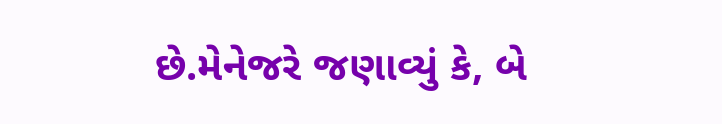છે.મેનેજરે જણાવ્યું કે, બે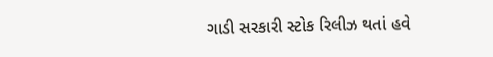ગાડી સરકારી સ્ટોક રિલીઝ થતાં હવે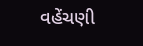વહેંચણી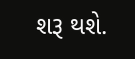શરૂ થશે.